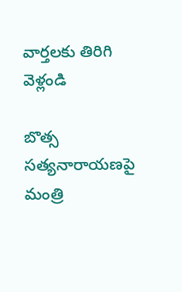వార్తలకు తిరిగి వెళ్లండి

బొత్స సత్యనారాయణపై మంత్రి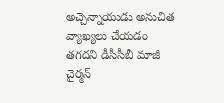అచ్చెన్నాయుడు అనుచిత వ్యాఖ్యలు చేయడం తగదని డీసీసీబీ మాజీ చైర్మన్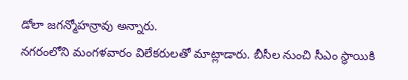డోలా జగన్మోహన్రావు అన్నారు.
నగరంలోని మంగళవారం విలేకరులతో మాట్లాడారు. బీసీల నుంచి సీఎం స్థాయికి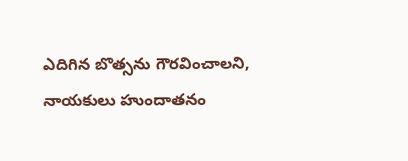ఎదిగిన బొత్సను గౌరవించాలని, నాయకులు హుందాతనం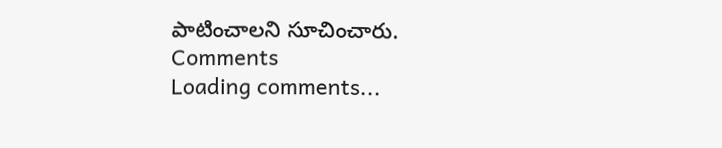పాటించాలని సూచించారు.
Comments
Loading comments...